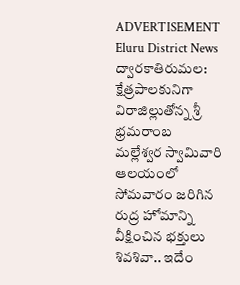ADVERTISEMENT
Eluru District News
ద్వారకాతిరుమల: క్షేత్రపాలకునిగా విరాజిల్లుతోన్న శ్రీ భ్రమరాంబ మల్లేశ్వర స్వామివారి ఆలయంలో సోమవారం జరిగిన రుద్ర హోమాన్ని వీక్షించిన భక్తులు శివశివా.. ఇదేం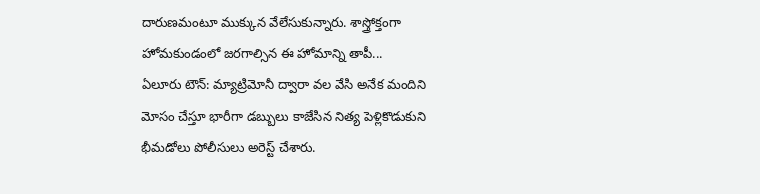దారుణమంటూ ముక్కున వేలేసుకున్నారు. శాస్త్రోక్తంగా హోమకుండంలో జరగాల్సిన ఈ హోమాన్ని తాపీ...
ఏలూరు టౌన్: మ్యాట్రిమోనీ ద్వారా వల వేసి అనేక మందిని మోసం చేస్తూ భారీగా డబ్బులు కాజేసిన నిత్య పెళ్లికొడుకుని భీమడోలు పోలీసులు అరెస్ట్ చేశారు.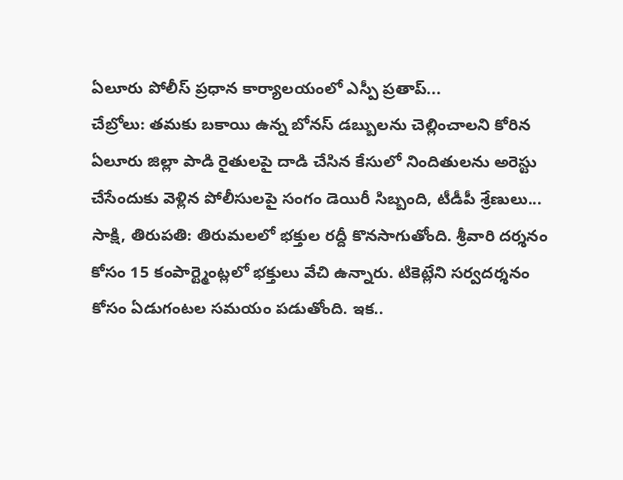ఏలూరు పోలీస్ ప్రధాన కార్యాలయంలో ఎస్పీ ప్రతాప్...
చేబ్రోలు: తమకు బకాయి ఉన్న బోనస్ డబ్బులను చెల్లించాలని కోరిన ఏలూరు జిల్లా పాడి రైతులపై దాడి చేసిన కేసులో నిందితులను అరెస్టు చేసేందుకు వెళ్లిన పోలీసులపై సంగం డెయిరీ సిబ్బంది, టీడీపీ శ్రేణులు...
సాక్షి, తిరుపతి: తిరుమలలో భక్తుల రద్దీ కొనసాగుతోంది. శ్రీవారి దర్శనం కోసం 15 కంపార్ట్మెంట్లలో భక్తులు వేచి ఉన్నారు. టికెట్లేని సర్వదర్శనం కోసం ఏడుగంటల సమయం పడుతోంది. ఇక..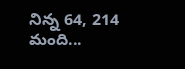నిన్న 64, 214 మంది...